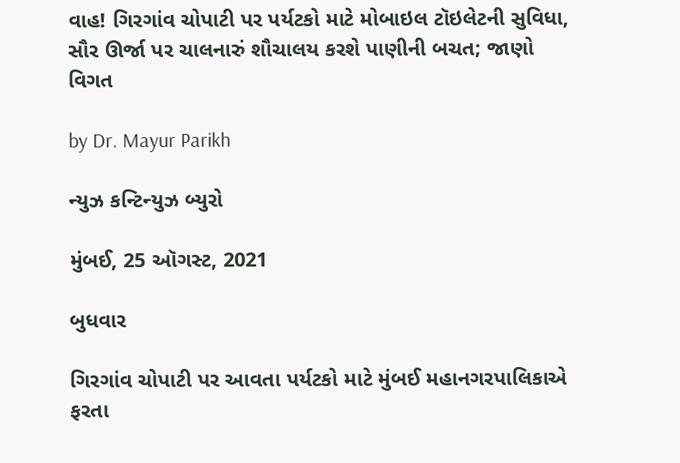વાહ! ગિરગાંવ ચોપાટી પર પર્યટકો માટે મોબાઇલ ટૉઇલેટની સુવિધા, સૌર ઊર્જા પર ચાલનારું શૌચાલય કરશે પાણીની બચત; જાણો વિગત

by Dr. Mayur Parikh

ન્યુઝ કન્ટિન્યુઝ બ્યુરો

મુંબઈ, 25 ઑગસ્ટ, 2021

બુધવાર

ગિરગાંવ ચોપાટી પર આવતા પર્યટકો માટે મુંબઈ મહાનગરપાલિકાએ ફરતા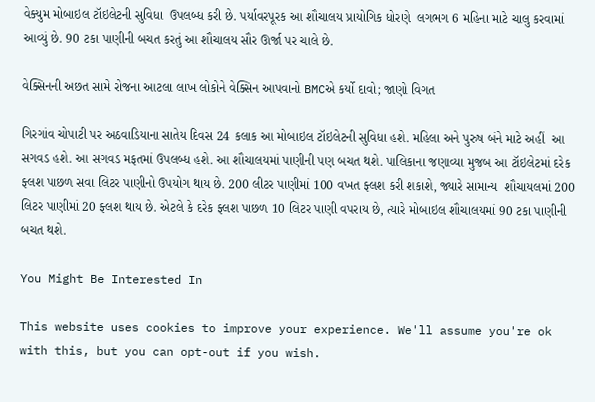વેક્યુમ મોબાઇલ ટૉઇલેટની સુવિધા  ઉપલબ્ધ કરી છે. પર્યાવરપૂરક આ શૌચાલય પ્રાયોગિક ધોરણે  લગભગ 6 મહિના માટે ચાલુ કરવામાં આવ્યું છે. 90 ટકા પાણીની બચત કરતું આ શૌચાલય સૌર ઊર્જા પર ચાલે છે.

વેક્સિનની અછત સામે રોજના આટલા લાખ લોકોને વેક્સિન આપવાનો BMCએ કર્યો દાવો; જાણો વિગત

ગિરગાંવ ચોપાટી પર અઠવાડિયાના સાતેય દિવસ 24 કલાક આ મોબાઇલ ટૉઇલેટની સુવિધા હશે. મહિલા અને પુરુષ બંને માટે અહીં  આ સગવડ હશે. આ સગવડ મફતમાં ઉપલબ્ધ હશે. આ શૌચાલયમાં પાણીની પણ બચત થશે. પાલિકાના જણાવ્યા મુજબ આ ટૉઇલેટમાં દરેક ફ્લશ પાછળ સવા લિટર પાણીનો ઉપયોગ થાય છે. 200 લીટર પાણીમાં 100 વખત ફ્લશ કરી શકાશે, જ્યારે સામાન્ય  શૌચાયલમાં 200 લિટર પાણીમાં 20 ફ્લશ થાય છે. એટલે કે દરેક ફ્લશ પાછળ 10 લિટર પાણી વપરાય છે, ત્યારે મોબાઇલ શૌચાલયમાં 90 ટકા પાણીની બચત થશે.

You Might Be Interested In

This website uses cookies to improve your experience. We'll assume you're ok with this, but you can opt-out if you wish.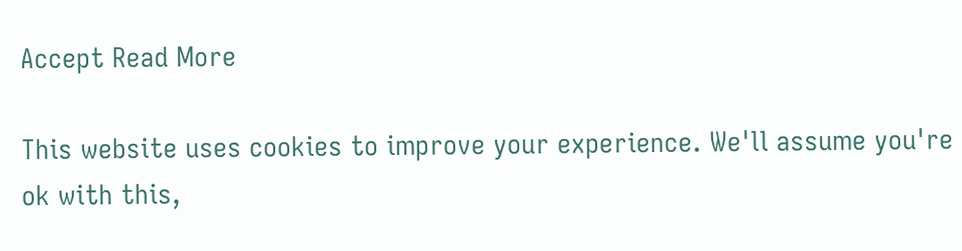Accept Read More

This website uses cookies to improve your experience. We'll assume you're ok with this,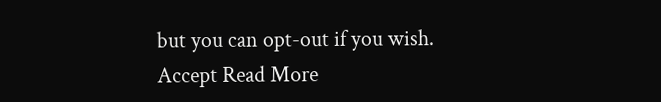but you can opt-out if you wish. Accept Read More